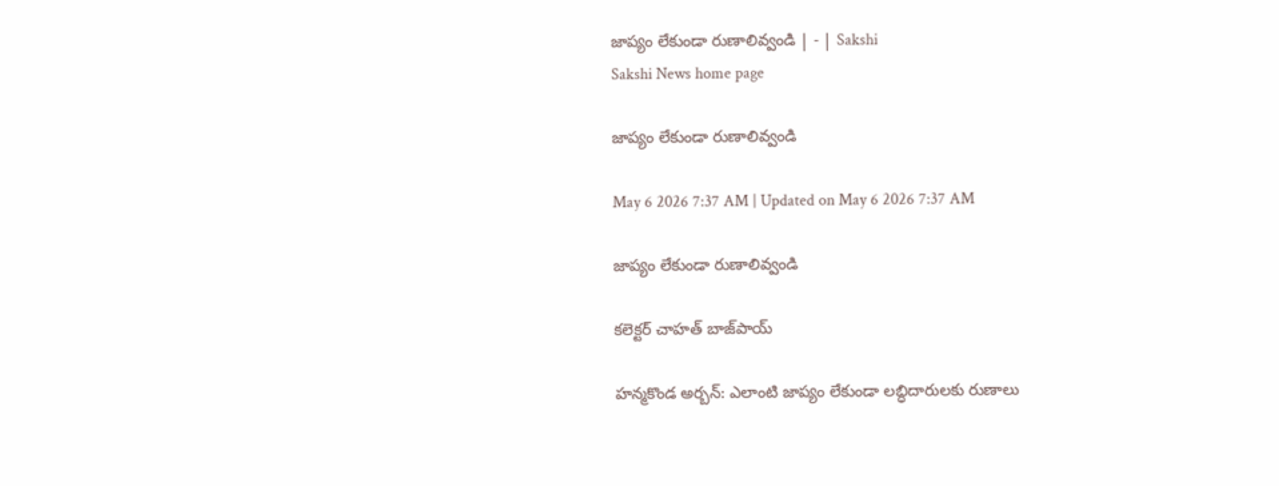జాప్యం లేకుండా రుణాలివ్వండి | - | Sakshi
Sakshi News home page

జాప్యం లేకుండా రుణాలివ్వండి

May 6 2026 7:37 AM | Updated on May 6 2026 7:37 AM

జాప్యం లేకుండా రుణాలివ్వండి

కలెక్టర్‌ చాహత్‌ బాజ్‌పాయ్‌

హన్మకొండ అర్బన్‌: ఎలాంటి జాప్యం లేకుండా లబ్ధిదారులకు రుణాలు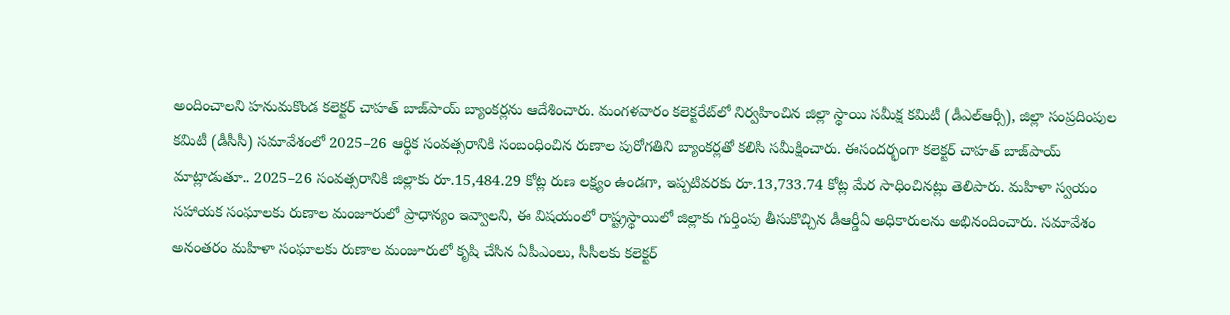అందించాలని హనుమకొండ కలెక్టర్‌ చాహత్‌ బాజ్‌పాయ్‌ బ్యాంకర్లను ఆదేశించారు. మంగళవారం కలెక్టరేట్‌లో నిర్వహించిన జిల్లా స్థాయి సమీక్ష కమిటీ (డీఎల్‌ఆర్సీ), జిల్లా సంప్రదింపుల కమిటీ (డీసీసీ) సమావేశంలో 2025–26 ఆర్థిక సంవత్సరానికి సంబంధించిన రుణాల పురోగతిని బ్యాంకర్లతో కలిసి సమీక్షించారు. ఈసందర్భంగా కలెక్టర్‌ చాహత్‌ బాజ్‌పాయ్‌ మాట్లాడుతూ.. 2025–26 సంవత్సరానికి జిల్లాకు రూ.15,484.29 కోట్ల రుణ లక్ష్యం ఉండగా, ఇప్పటివరకు రూ.13,733.74 కోట్ల మేర సాధించినట్లు తెలిపారు. మహిళా స్వయం సహాయక సంఘాలకు రుణాల మంజూరులో ప్రాధాన్యం ఇవ్వాలని, ఈ విషయంలో రాష్ట్రస్థాయిలో జిల్లాకు గుర్తింపు తీసుకొచ్చిన డీఆర్డీఏ అధికారులను అభినందించారు. సమావేశం అనంతరం మహిళా సంఘాలకు రుణాల మంజూరులో కృషి చేసిన ఏపీఎంలు, సీసీలకు కలెక్టర్‌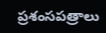ప్రశంసపత్రాలు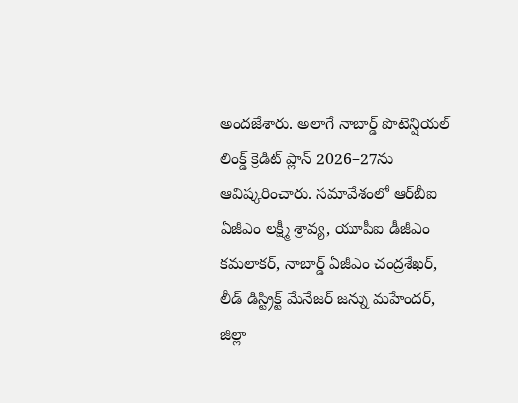అందజేశారు. అలాగే నాబార్డ్‌ పొటెన్షియల్‌ లింక్డ్‌ క్రెడిట్‌ ప్లాన్‌ 2026–27ను ఆవిష్కరించారు. సమావేశంలో ఆర్‌బీఐ ఏజీఎం లక్ష్మీ శ్రావ్య, యూపీఐ డీజీఎం కమలాకర్‌, నాబార్డ్‌ ఏజీఎం చంద్రశేఖర్‌, లీడ్‌ డిస్ట్రిక్ట్‌ మేనేజర్‌ జన్ను మహేందర్‌, జిల్లా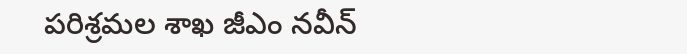పరిశ్రమల శాఖ జీఎం నవీన్‌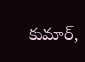కుమార్‌,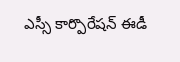ఎస్సీ కార్పొరేషన్‌ ఈడీ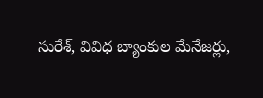సురేశ్‌, వివిధ బ్యాంకుల మేనేజర్లు,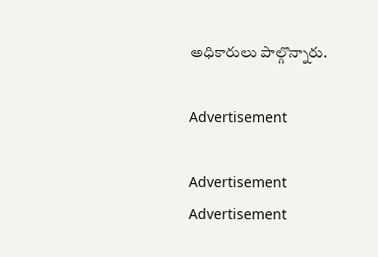అధికారులు పాల్గొన్నారు.

Advertisement

Advertisement
Advertisement